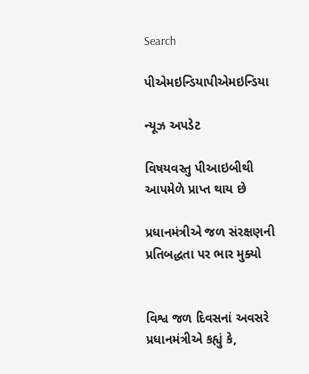Search

પીએમઇન્ડિયાપીએમઇન્ડિયા

ન્યૂઝ અપડેટ

વિષયવસ્તુ પીઆઇબીથી આપમેળે પ્રાપ્ત થાય છે

પ્રધાનમંત્રીએ જળ સંરક્ષણની પ્રતિબદ્ધતા પર ભાર મુક્યો


વિશ્વ જળ દિવસનાં અવસરે પ્રધાનમંત્રીએ કહ્યું કે,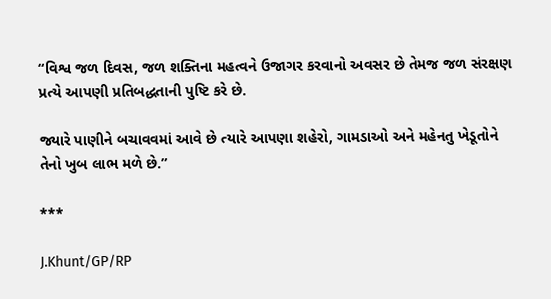“વિશ્વ જળ દિવસ, જળ શક્તિના મહત્વને ઉજાગર કરવાનો અવસર છે તેમજ જળ સંરક્ષણ પ્રત્યે આપણી પ્રતિબદ્ધતાની પુષ્ટિ કરે છે.

જ્યારે પાણીને બચાવવમાં આવે છે ત્યારે આપણા શહેરો, ગામડાઓ અને મહેનતુ ખેડૂતોને તેનો ખુબ લાભ મળે છે.”

***

J.Khunt/GP/RP